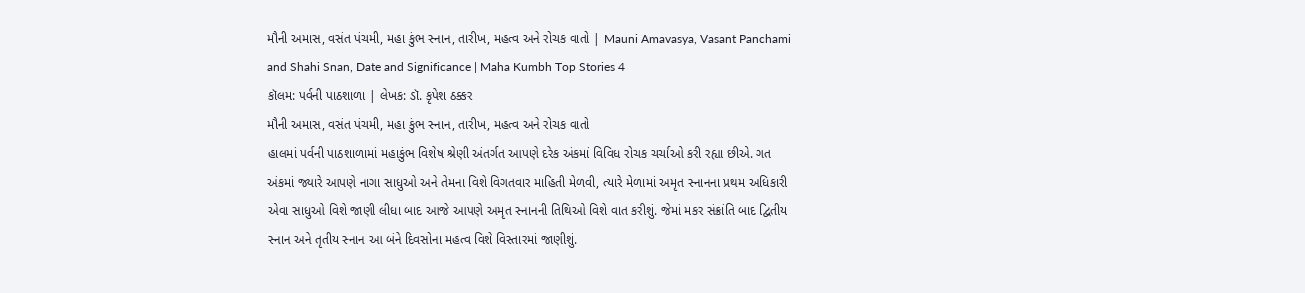મૌની અમાસ, વસંત પંચમી, મહા કુંભ સ્નાન, તારીખ, મહત્વ અને રોચક વાતો | Mauni Amavasya, Vasant Panchami and Shahi Snan, Date and Significance | Maha Kumbh Top Stories 4
કૉલમ: પર્વની પાઠશાળા | લેખક: ડૉ. કૃપેશ ઠક્કર
મૌની અમાસ, વસંત પંચમી, મહા કુંભ સ્નાન, તારીખ, મહત્વ અને રોચક વાતો
હાલમાં પર્વની પાઠશાળામાં મહાકુંભ વિશેષ શ્રેણી અંતર્ગત આપણે દરેક અંકમાં વિવિધ રોચક ચર્ચાઓ કરી રહ્યા છીએ. ગત અંકમાં જ્યારે આપણે નાગા સાધુઓ અને તેમના વિશે વિગતવાર માહિતી મેળવી, ત્યારે મેળામાં અમૃત સ્નાનના પ્રથમ અધિકારી એવા સાધુઓ વિશે જાણી લીધા બાદ આજે આપણે અમૃત સ્નાનની તિથિઓ વિશે વાત કરીશું. જેમાં મકર સંક્રાંતિ બાદ દ્વિતીય સ્નાન અને તૃતીય સ્નાન આ બંને દિવસોના મહત્વ વિશે વિસ્તારમાં જાણીશું.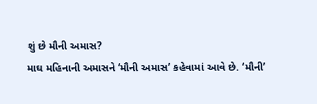શું છે મૌની અમાસ?
માઘ મહિનાની અમાસને ‘મૌની અમાસ’ કહેવામાં આવે છે. ‘મૌની’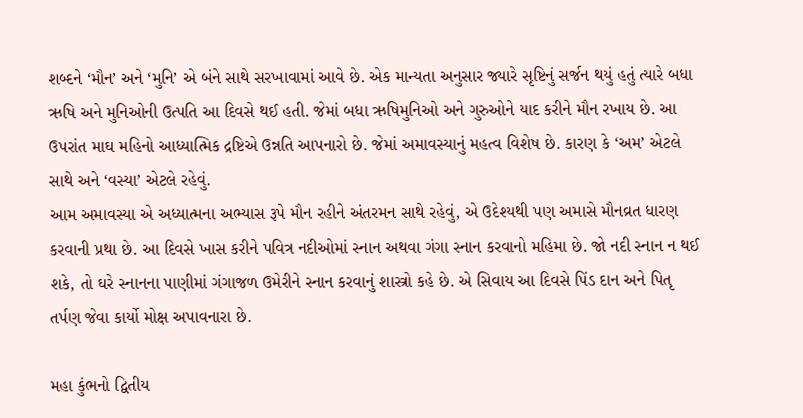શબ્દને ‘મૌન’ અને ‘મુનિ’ એ બંને સાથે સરખાવામાં આવે છે. એક માન્યતા અનુસાર જ્યારે સૃષ્ટિનું સર્જન થયું હતું ત્યારે બધા ઋષિ અને મુનિઓની ઉત્પતિ આ દિવસે થઈ હતી. જેમાં બધા ઋષિમુનિઓ અને ગુરુઓને યાદ કરીને મૌન રખાય છે. આ ઉપરાંત માઘ મહિનો આધ્યાત્મિક દ્રષ્ટિએ ઉન્નતિ આપનારો છે. જેમાં અમાવસ્યાનું મહત્વ વિશેષ છે. કારણ કે ‘અમ’ એટલે સાથે અને ‘વસ્યા’ એટલે રહેવું.
આમ અમાવસ્યા એ અધ્યાત્મના અભ્યાસ રૂપે મૌન રહીને અંતરમન સાથે રહેવું, એ ઉદેશ્યથી પણ અમાસે મૌનવ્રત ધારણ કરવાની પ્રથા છે. આ દિવસે ખાસ કરીને પવિત્ર નદીઓમાં સ્નાન અથવા ગંગા સ્નાન કરવાનો મહિમા છે. જો નદી સ્નાન ન થઈ શકે, તો ઘરે સ્નાનના પાણીમાં ગંગાજળ ઉમેરીને સ્નાન કરવાનું શાસ્ત્રો કહે છે. એ સિવાય આ દિવસે પિંડ દાન અને પિતૃ તર્પણ જેવા કાર્યો મોક્ષ અપાવનારા છે.

મહા કુંભનો દ્વિતીય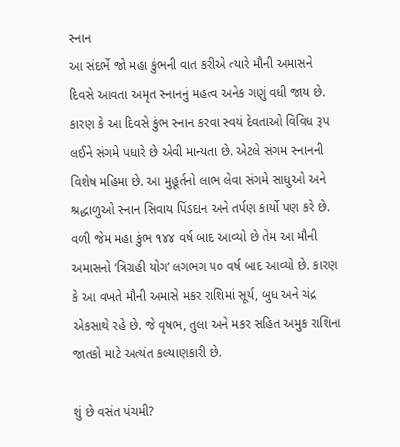સ્નાન
આ સંદર્ભે જો મહા કુંભની વાત કરીએ ત્યારે મૌની અમાસને દિવસે આવતા અમૃત સ્નાનનું મહત્વ અનેક ગણું વધી જાય છે. કારણ કે આ દિવસે કુંભ સ્નાન કરવા સ્વયં દેવતાઓ વિવિધ રૂપ લઈને સંગમે પધારે છે એવી માન્યતા છે. એટલે સંગમ સ્નાનની વિશેષ મહિમા છે. આ મુહૂર્તનો લાભ લેવા સંગમે સાધુઓ અને શ્રદ્ધાળુઓ સ્નાન સિવાય પિંડદાન અને તર્પણ કાર્યો પણ કરે છે. વળી જેમ મહા કુંભ ૧૪૪ વર્ષ બાદ આવ્યો છે તેમ આ મૌની અમાસનો ‘ત્રિગ્રહી યોગ’ લગભગ ૫૦ વર્ષ બાદ આવ્યો છે. કારણ કે આ વખતે મૌની અમાસે મકર રાશિમાં સૂર્ય, બુધ અને ચંદ્ર એકસાથે રહે છે. જે વૃષભ, તુલા અને મકર સહિત અમુક રાશિના જાતકો માટે અત્યંત કલ્યાણકારી છે.

શું છે વસંત પંચમી?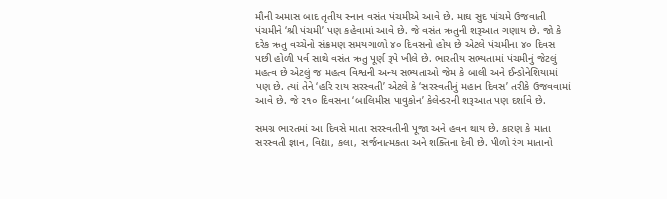મૌની અમાસ બાદ તૃતીય સ્નાન વસંત પંચમીએ આવે છે. માઘ સુદ પાંચમે ઉજવાતી પંચમીને ‘શ્રી પંચમી’ પણ કહેવામાં આવે છે. જે વસંત ઋતુની શરૂઆત ગણાય છે. જો કે દરેક ઋતુ વચ્ચેનો સંક્રમણ સમયગાળો ૪૦ દિવસનો હોય છે એટલે પંચમીના ૪૦ દિવસ પછી હોળી પર્વ સાથે વસંત ઋતુ પૂર્ણ રૂપે ખીલે છે. ભારતીય સભ્યતામાં પંચમીનું જેટલું મહત્વ છે એટલું જ મહત્વ વિશ્વની અન્ય સભ્યતાઓ જેમ કે બાલી અને ઈન્ડોનેશિયામાં પણ છે. ત્યાં તેને ‘હરિ રાય સરસ્વતી’ એટલે કે ‘સરસ્વતીનું મહાન દિવસ’ તરીકે ઉજવવામાં આવે છે. જે ૨૧૦ દિવસના ‘બાલિમીસ પાવુકોન’ કેલેન્ડરની શરૂઆત પણ દર્શાવે છે.

સમગ્ર ભારતમાં આ દિવસે માતા સરસ્વતીની પૂજા અને હવન થાય છે. કારણ કે માતા સરસ્વતી જ્ઞાન, વિદ્યા, કલા, સર્જનાત્મકતા અને શક્તિના દેવી છે. પીળો રંગ માતાનો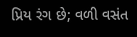પ્રિય રંગ છે; વળી વસંત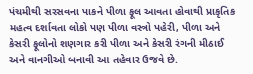પંચમીથી સરસવના પાકને પીળા ફૂલ આવતા હોવાથી પ્રાકૃતિક મહત્વ દર્શાવતા લોકો પણ પીળા વસ્ત્રો પહેરી, પીળા અને કેસરી ફૂલોનો શણગાર કરી પીળા અને કેસરી રંગની મીઠાઈ અને વાનગીઓ બનાવી આ તહેવાર ઉજવે છે.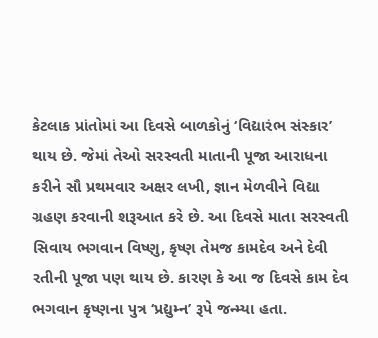કેટલાક પ્રાંતોમાં આ દિવસે બાળકોનું ‘વિદ્યારંભ સંસ્કાર’ થાય છે. જેમાં તેઓ સરસ્વતી માતાની પૂજા આરાધના કરીને સૌ પ્રથમવાર અક્ષર લખી, જ્ઞાન મેળવીને વિદ્યા ગ્રહણ કરવાની શરૂઆત કરે છે. આ દિવસે માતા સરસ્વતી સિવાય ભગવાન વિષ્ણુ, કૃષ્ણ તેમજ કામદેવ અને દેવી રતીની પૂજા પણ થાય છે. કારણ કે આ જ દિવસે કામ દેવ ભગવાન કૃષ્ણના પુત્ર ‘પ્રદ્યુમ્ન’ રૂપે જન્મ્યા હતા.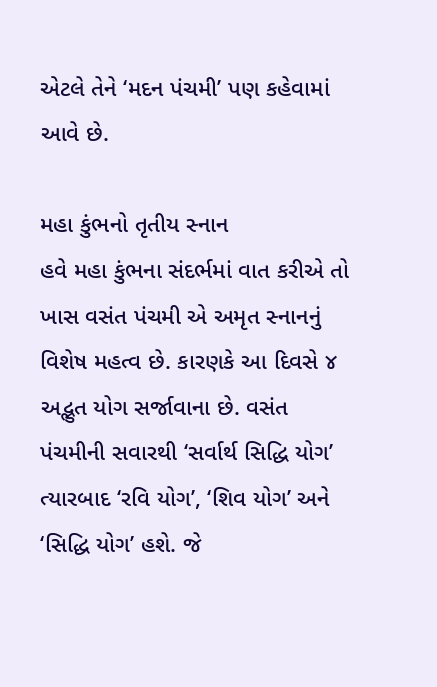એટલે તેને ‘મદન પંચમી’ પણ કહેવામાં આવે છે.

મહા કુંભનો તૃતીય સ્નાન
હવે મહા કુંભના સંદર્ભમાં વાત કરીએ તો ખાસ વસંત પંચમી એ અમૃત સ્નાનનું વિશેષ મહત્વ છે. કારણકે આ દિવસે ૪ અદ્ભુત યોગ સર્જાવાના છે. વસંત પંચમીની સવારથી ‘સર્વાર્થ સિદ્ધિ યોગ’ ત્યારબાદ ‘રવિ યોગ’, ‘શિવ યોગ’ અને ‘સિદ્ધિ યોગ’ હશે. જે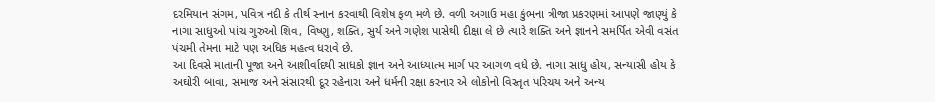દરમિયાન સંગમ, પવિત્ર નદી કે તીર્થ સ્નાન કરવાથી વિશેષ ફળ મળે છે. વળી અગાઉ મહા કુંભના ત્રીજા પ્રકરણમાં આપણે જાણ્યું કે નાગા સાધુઓ પાંચ ગુરુઓ શિવ, વિષ્ણુ, શક્તિ, સુર્ય અને ગણેશ પાસેથી દીક્ષા લે છે ત્યારે શક્તિ અને જ્ઞાનને સમર્પિત એવી વસંત પંચમી તેમના માટે પણ અધિક મહત્વ ધરાવે છે.
આ દિવસે માતાની પૂજા અને આશીર્વાદથી સાધકો જ્ઞાન અને આધ્યાત્મ માર્ગ પર આગળ વધે છે. નાગા સાધુ હોય, સન્યાસી હોય કે અઘોરી બાવા, સમાજ અને સંસારથી દૂર રહેનારા અને ધર્મની રક્ષા કરનાર એ લોકોનો વિસ્તૃત પરિચય અને અન્ય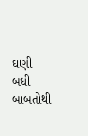ઘણી બધી બાબતોથી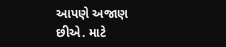આપણે અજાણ છીએ. માટે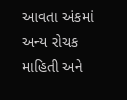આવતા અંકમાં અન્ય રોચક માહિતી અને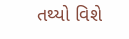તથ્યો વિશે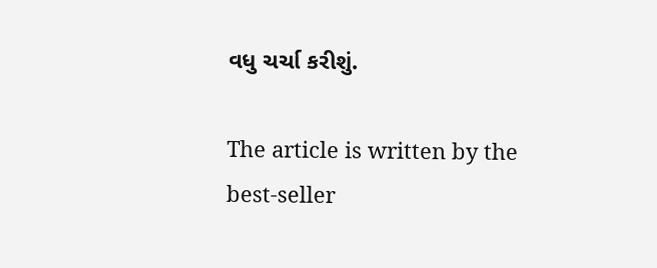વધુ ચર્ચા કરીશું.

The article is written by the best-seller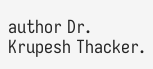author Dr. Krupesh Thacker.